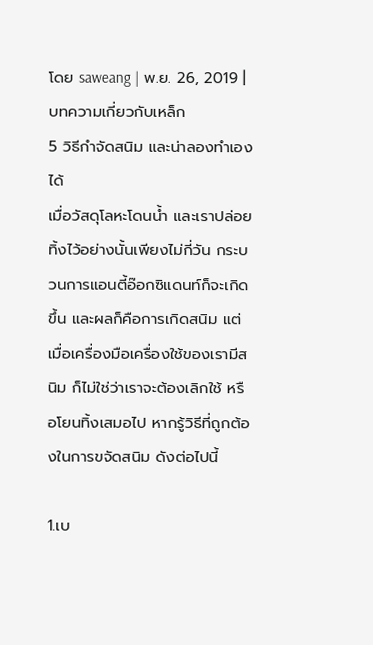โดย saweang | พ.ย. 26, 2019 | บทความเกี่ยวกับเหล็ก
5 วิธีกำจัดสนิม และน่าลองทำเองได้
เมื่อวัสดุโลหะโดนน้ำ และเราปล่อยทิ้งไว้อย่างนั้นเพียงไม่กี่วัน กระบวนการแอนตี้อ๊อกซิแดนท์ก็จะเกิดขึ้น และผลก็คือการเกิดสนิม แต่เมื่อเครื่องมือเครื่องใช้ของเรามีสนิม ก็ไม่ใช่ว่าเราจะต้องเลิกใช้ หรือโยนทิ้งเสมอไป หากรู้วิธีที่ถูกต้องในการขจัดสนิม ดังต่อไปนี้

1.เบ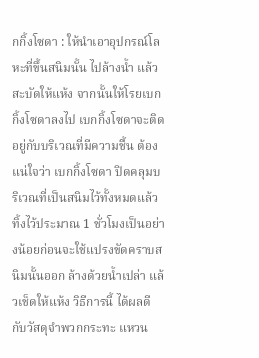กกิ้งโซดา : ให้นำเอาอุปกรณ์โลหะที่ขึ้นสนิมนั้น ไปล้างน้ำ แล้วสะบัดให้แห้ง จากนั้นให้โรยเบกกิ้งโซดาลงไป เบกกิ้งโซดาจะติดอยู่กับบริเวณที่มีความชื้น ต้องแน่ใจว่า เบกกิ้งโซดา ปิดคลุมบริเวณที่เป็นสนิมไว้ทั้งหมดแล้วทิ้งไว้ประมาณ 1 ชั่วโมงเป็นอย่างน้อยก่อนจะใช้แปรงขัดคราบสนิมนั้นออก ล้างด้วยน้ำเปล่า แล้วเช็ดให้แห้ง วิธีการนี้ ได้ผลดีกับวัสดุจำพวกกระทะ แหวน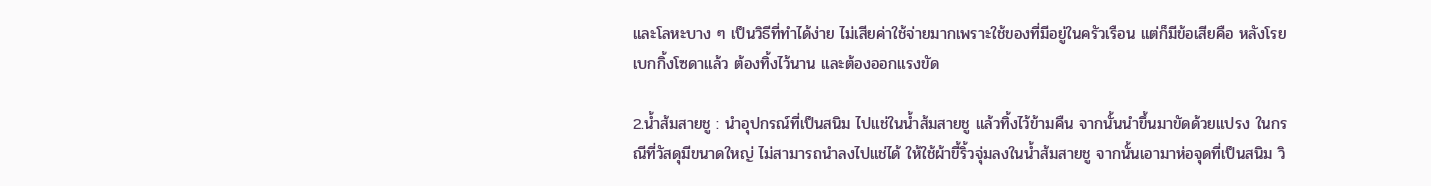และโลหะบาง ๆ เป็นวิธีที่ทำได้ง่าย ไม่เสียค่าใช้จ่ายมากเพราะใช้ของที่มีอยู่ในครัวเรือน แต่ก็มีข้อเสียคือ หลังโรยเบกกิ้งโซดาแล้ว ต้องทิ้งไว้นาน และต้องออกแรงขัด

2.น้ำส้มสายชู : นำอุปกรณ์ที่เป็นสนิม ไปแช่ในน้ำส้มสายชู แล้วทิ้งไว้ข้ามคืน จากนั้นนำขึ้นมาขัดด้วยแปรง ในกรณีที่วัสดุมีขนาดใหญ่ ไม่สามารถนำลงไปแช่ได้ ให้ใช้ผ้าขี้ริ้วจุ่มลงในน้ำส้มสายชู จากนั้นเอามาห่อจุดที่เป็นสนิม วิ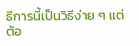ธีการนี้เป็นวิธีง่าย ๆ แต่ต้อ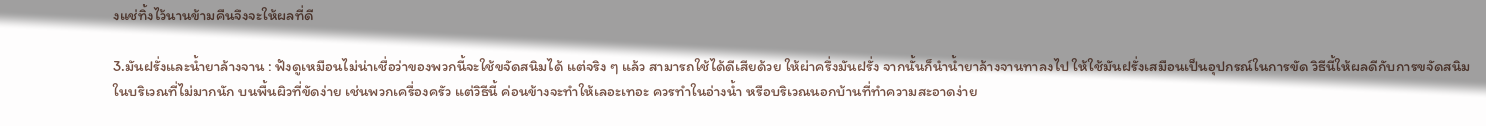งแช่ทิ้งไว้นานข้ามคืนจึงจะให้ผลที่ดี

3.มันฝรั่งและน้ำยาล้างจาน : ฟังดูเหมือนไม่น่าเชื่อว่าของพวกนี้จะใช้ขจัดสนิมได้ แต่จริง ๆ แล้ว สามารถใช้ได้ดีเสียด้วย ให้ผ่าครึ่งมันฝรั่ง จากนั้นก็นำน้ำยาล้างจานทาลงไป ให้ใช้มันฝรั่งเสมือนเป็นอุปกรณ์ในการขัด วิธีนี้ให้ผลดีกับการขจัดสนิมในบริเวณที่ไม่มากนัก บนพื้นผิวที่ขัดง่าย เช่นพวกเครื่องครัว แต่วิธีนี้ ค่อนข้างจะทำให้เลอะเทอะ ควรทำในอ่างน้ำ หรือบริเวณนอกบ้านที่ทำความสะอาดง่าย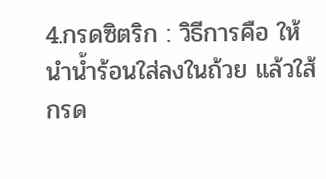4.กรดซิตริก : วิธีการคือ ให้นำน้ำร้อนใส่ลงในถ้วย แล้วใส้กรด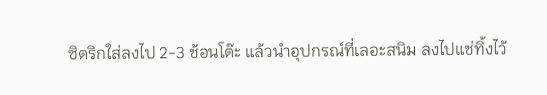ซิตริกใส่ลงไป 2-3 ช้อนโต๊ะ แล้วนำอุปกรณ์ที่เลอะสนิม ลงไปแช่ทิ้งไว้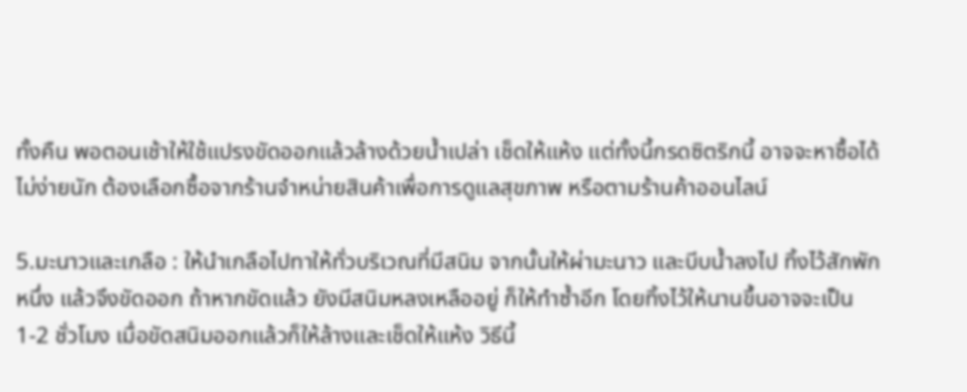ทั้งคืน พอตอนเช้าให้ใช้แปรงขัดออกแล้วล้างด้วยน้ำเปล่า เช็ดให้แห้ง แต่ทั้งนี้กรดซิตริกนี้ อาจจะหาซื้อได้ไม่ง่ายนัก ต้องเลือกซื้อจากร้านจำหน่ายสินค้าเพื่อการดูแลสุขภาพ หรือตามร้านค้าออนไลน์

5.มะนาวและเกลือ : ให้นำเกลือไปทาให้ทั่วบริเวณที่มีสนิม จากนั้นให้ผ่ามะนาว และบีบน้ำลงไป ทิ้งไว้สักพักหนึ่ง แล้วจึงขัดออก ถ้าหากขัดแล้ว ยังมีสนิมหลงเหลืออยู่ ก็ให้ทำซ้ำอีก โดยทิ้งไว้ให้นานขึ้นอาจจะเป็น 1-2 ชั่วโมง เมื่อขัดสนิมออกแล้วก็ให้ล้างและเช็ดให้แห้ง วิธีนี้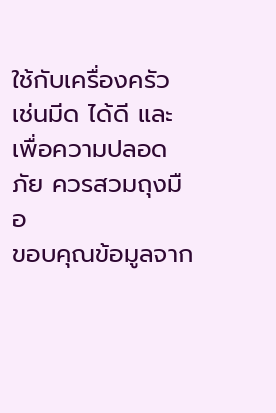ใช้กับเครื่องครัว เช่นมีด ได้ดี และเพื่อความปลอดภัย ควรสวมถุงมือ
ขอบคุณข้อมูลจาก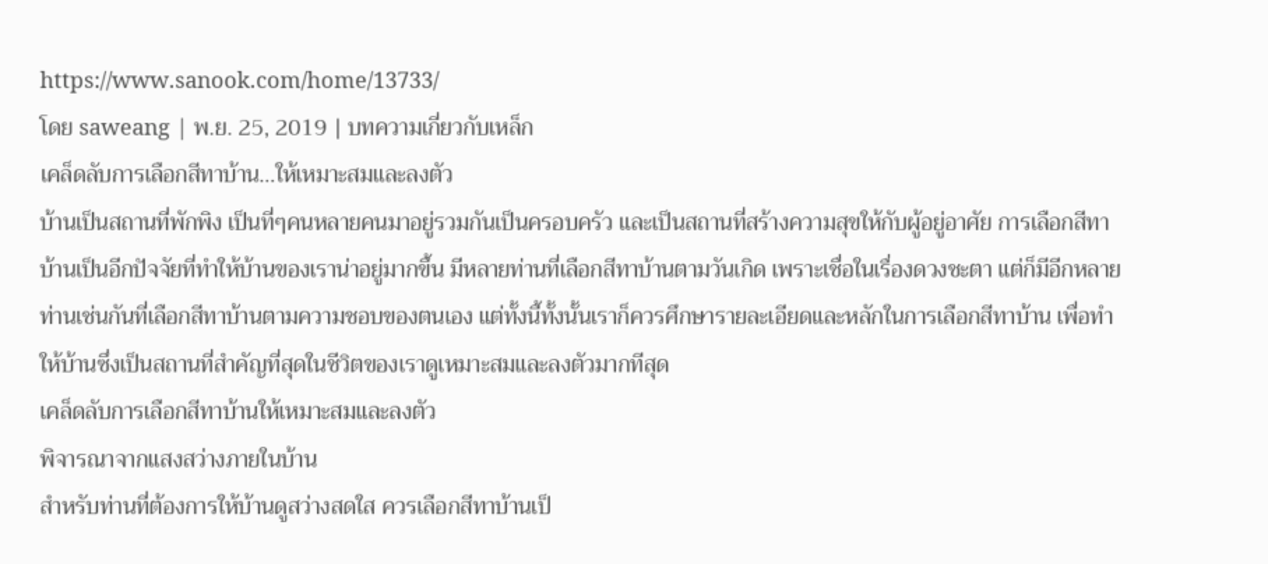https://www.sanook.com/home/13733/
โดย saweang | พ.ย. 25, 2019 | บทความเกี่ยวกับเหล็ก
เคล็ดลับการเลือกสีทาบ้าน…ให้เหมาะสมและลงตัว
บ้านเป็นสถานที่พักพิง เป็นที่ๆคนหลายคนมาอยู่รวมกันเป็นครอบครัว และเป็นสถานที่สร้างความสุขให้กับผู้อยู่อาศัย การเลือกสีทาบ้านเป็นอีกปัจจัยที่ทำให้บ้านของเราน่าอยู่มากขึ้น มีหลายท่านที่เลือกสีทาบ้านตามวันเกิด เพราะเชื่อในเรื่องดวงชะตา แต่ก็มีอีกหลายท่านเช่นกันที่เลือกสีทาบ้านตามความชอบของตนเอง แต่ทั้งนี้ทั้งนั้นเราก็ควรศึกษารายละเอียดและหลักในการเลือกสีทาบ้าน เพื่อทำให้บ้านซึ่งเป็นสถานที่สำคัญที่สุดในชีวิตของเราดูเหมาะสมและลงตัวมากทีสุด
เคล็ดลับการเลือกสีทาบ้านให้เหมาะสมและลงตัว
พิจารณาจากแสงสว่างภายในบ้าน
สำหรับท่านที่ต้องการให้บ้านดูสว่างสดใส ควรเลือกสีทาบ้านเป็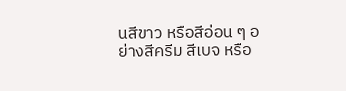นสีขาว หรือสีอ่อน ๆ อย่างสีครีม สีเบจ หรือ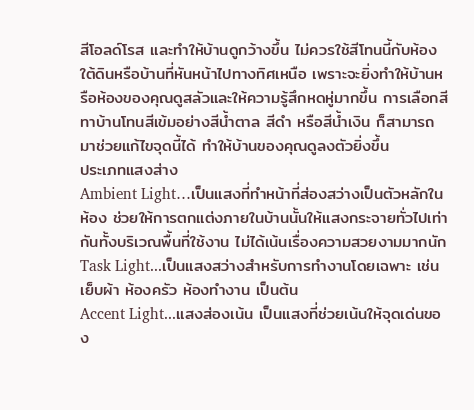สีโอลด์โรส และทำให้บ้านดูกว้างขึ้น ไม่ควรใช้สีโทนนี้กับห้องใต้ดินหรือบ้านที่หันหน้าไปทางทิศเหนือ เพราะจะยิ่งทำให้บ้านหรือห้องของคุณดูสลัวและให้ความรู้สึกหดหู่มากขึ้น การเลือกสีทาบ้านโทนสีเข้มอย่างสีน้ำตาล สีดำ หรือสีน้ำเงิน ก็สามารถมาช่วยแก้ไขจุดนี้ได้ ทำให้บ้านของคุณดูลงตัวยิ่งขึ้น
ประเภทแสงส่าง
Ambient Light…เป็นแสงที่ทำหน้าที่ส่องสว่างเป็นตัวหลักในห้อง ช่วยให้การตกแต่งภายในบ้านนั้นให้แสงกระจายทั่วไปเท่ากันทั้งบริเวณพื้นที่ใช้งาน ไม่ได้เน้นเรื่องความสวยงามมากนัก
Task Light...เป็นแสงสว่างสำหรับการทำงานโดยเฉพาะ เช่น เย็บผ้า ห้องครัว ห้องทำงาน เป็นต้น
Accent Light...แสงส่องเน้น เป็นแสงที่ช่วยเน้นให้จุดเด่นของ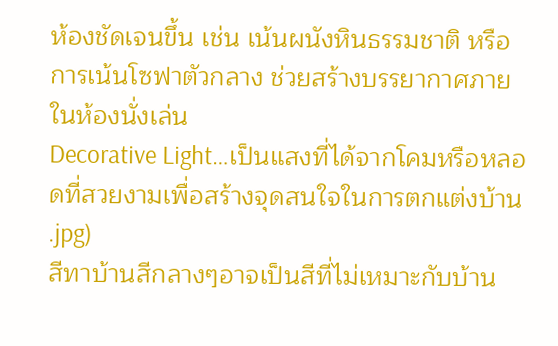ห้องชัดเจนขึ้น เช่น เน้นผนังหินธรรมชาติ หรือการเน้นโซฟาตัวกลาง ช่วยสร้างบรรยากาศภายในห้องนั่งเล่น
Decorative Light…เป็นแสงที่ได้จากโคมหรือหลอดที่สวยงามเพื่อสร้างจุดสนใจในการตกแต่งบ้าน
.jpg)
สีทาบ้านสีกลางๆอาจเป็นสีที่ไม่เหมาะกับบ้าน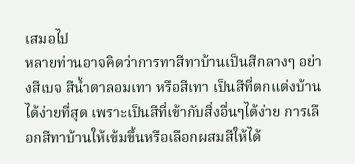เสมอไป
หลายท่านอาจคิดว่าการทาสีทาบ้านเป็นสีกลางๆ อย่างสีเบจ สีน้ำตาลอมเทา หรือสีเทา เป็นสีที่ตกแต่งบ้านได้ง่ายที่สุด เพราะเป็นสีที่เข้ากับสิ่งอื่นๆได้ง่าย การเลือกสีทาบ้านให้เข้มขึ้นหรือเลือกผสมสีให้ได้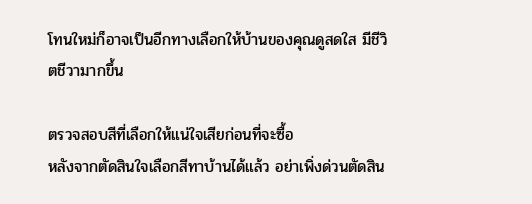โทนใหม่ก็อาจเป็นอีกทางเลือกให้บ้านของคุณดูสดใส มีชีวิตชีวามากขึ้น

ตรวจสอบสีที่เลือกให้แน่ใจเสียก่อนที่จะซื้อ
หลังจากตัดสินใจเลือกสีทาบ้านได้แล้ว อย่าเพิ่งด่วนตัดสิน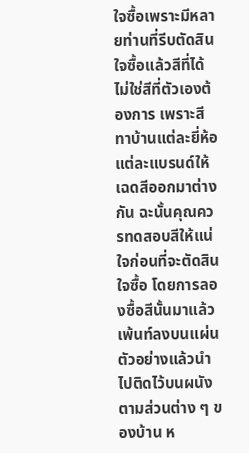ใจซื้อเพราะมีหลายท่านที่รีบตัดสินใจซื้อแล้วสีที่ได้ไม่ใช่สีที่ตัวเองต้องการ เพราะสีทาบ้านแต่ละยี่ห้อแต่ละแบรนด์ให้เฉดสีออกมาต่างกัน ฉะนั้นคุณควรทดสอบสีให้แน่ใจก่อนที่จะตัดสินใจซื้อ โดยการลองซื้อสีนั้นมาแล้วเพ้นท์ลงบนแผ่นตัวอย่างแล้วนำไปติดไว้บนผนังตามส่วนต่าง ๆ ของบ้าน ห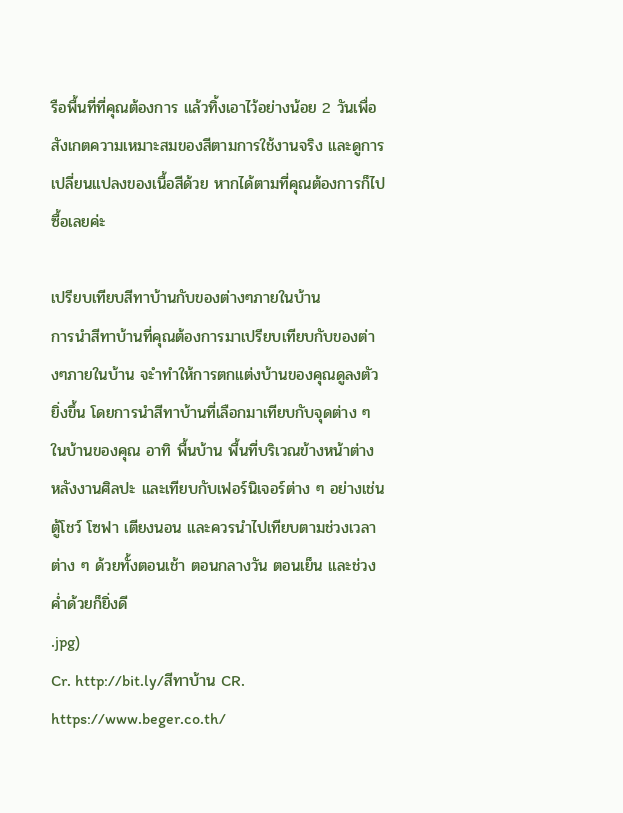รือพื้นที่ที่คุณต้องการ แล้วทิ้งเอาไว้อย่างน้อย 2 วันเพื่อสังเกตความเหมาะสมของสีตามการใช้งานจริง และดูการเปลี่ยนแปลงของเนื้อสีด้วย หากได้ตามที่คุณต้องการก็ไปซื้อเลยค่ะ

เปรียบเทียบสีทาบ้านกับของต่างๆภายในบ้าน
การนำสีทาบ้านที่คุณต้องการมาเปรียบเทียบกับของต่างๆภายในบ้าน จะำทำให้การตกแต่งบ้านของคุณดูลงตัวยิ่งขึ้น โดยการนำสีทาบ้านที่เลือกมาเทียบกับจุดต่าง ๆ ในบ้านของคุณ อาทิ พื้นบ้าน พื้นที่บริเวณข้างหน้าต่าง หลังงานศิลปะ และเทียบกับเฟอร์นิเจอร์ต่าง ๆ อย่างเช่น ตู้โชว์ โซฟา เตียงนอน และควรนำไปเทียบตามช่วงเวลาต่าง ๆ ด้วยทั้งตอนเช้า ตอนกลางวัน ตอนเย็น และช่วงค่ำด้วยก็ยิ่งดี
.jpg)
Cr. http://bit.ly/สีทาบ้าน CR. https://www.beger.co.th/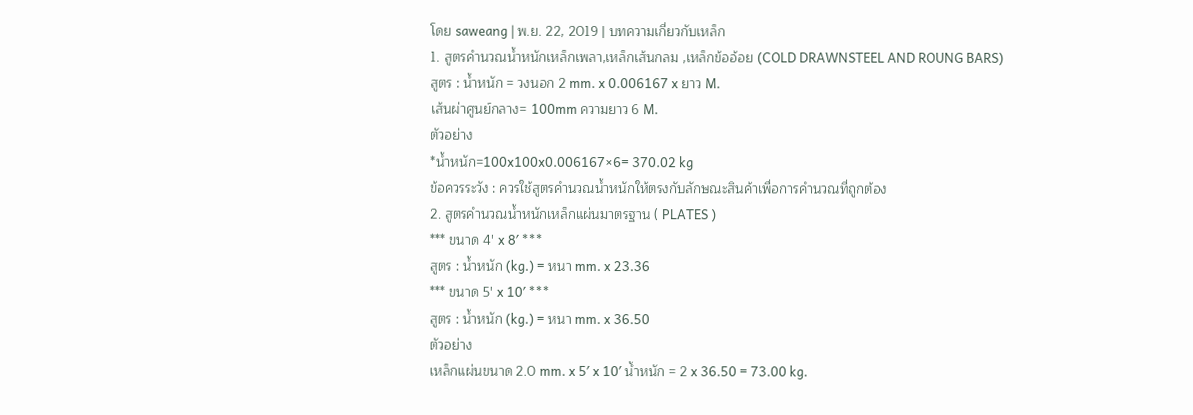โดย saweang | พ.ย. 22, 2019 | บทความเกี่ยวกับเหล็ก
1. สูตรคำนวณน้ำหนักเหล็กเพลา,เหล็กเส้นกลม ,เหล็กข้ออ้อย (COLD DRAWNSTEEL AND ROUNG BARS)
สูตร : น้ำหนัก = วงนอก 2 mm. x 0.006167 x ยาว M.
เส้นผ่าศูนย์กลาง= 100mm ความยาว 6 M.
ตัวอย่าง
*น้ำหนัก=100x100x0.006167×6= 370.02 kg
ข้อควรระวัง : ควรใช้สูตรคำนวณน้ำหนักให้ตรงกับลักษณะสินค้าเพื่อการคำนวณที่ถูกต้อง
2. สูตรคำนวณน้ำหนักเหล็กแผ่นมาตรฐาน ( PLATES )
*** ขนาด 4′ x 8′ ***
สูตร : น้ำหนัก (kg.) = หนา mm. x 23.36
*** ขนาด 5′ x 10′ ***
สูตร : น้ำหนัก (kg.) = หนา mm. x 36.50
ตัวอย่าง
เหล็กแผ่นขนาด 2.0 mm. x 5′ x 10′ น้ำหนัก = 2 x 36.50 = 73.00 kg.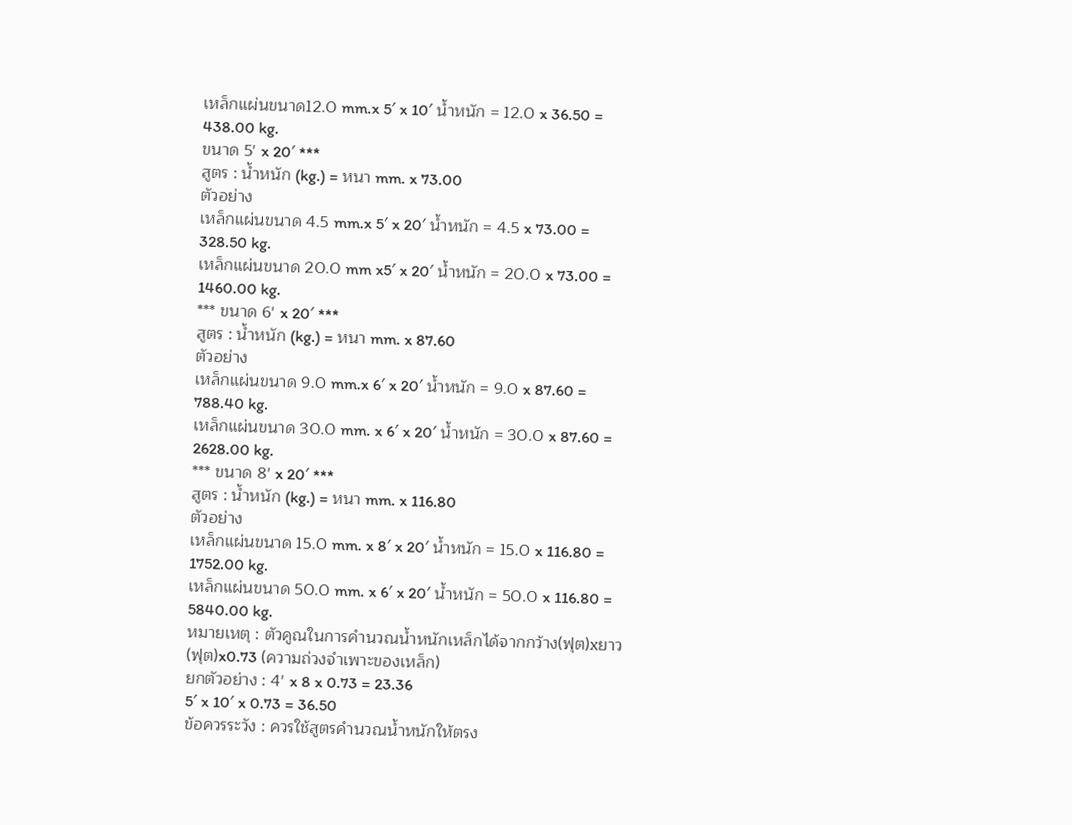เหล็กแผ่นขนาด12.0 mm.x 5′ x 10′ น้ำหนัก = 12.0 x 36.50 = 438.00 kg.
ขนาด 5′ x 20′ ***
สูตร : น้ำหนัก (kg.) = หนา mm. x 73.00
ตัวอย่าง
เหล็กแผ่นขนาด 4.5 mm.x 5′ x 20′ น้ำหนัก = 4.5 x 73.00 = 328.50 kg.
เหล็กแผ่นขนาด 20.0 mm x5′ x 20′ น้ำหนัก = 20.0 x 73.00 = 1460.00 kg.
*** ขนาด 6′ x 20′ ***
สูตร : น้ำหนัก (kg.) = หนา mm. x 87.60
ตัวอย่าง
เหล็กแผ่นขนาด 9.0 mm.x 6′ x 20′ น้ำหนัก = 9.0 x 87.60 = 788.40 kg.
เหล็กแผ่นขนาด 30.0 mm. x 6′ x 20′ น้ำหนัก = 30.0 x 87.60 = 2628.00 kg.
*** ขนาด 8′ x 20′ ***
สูตร : น้ำหนัก (kg.) = หนา mm. x 116.80
ตัวอย่าง
เหล็กแผ่นขนาด 15.0 mm. x 8′ x 20′ น้ำหนัก = 15.0 x 116.80 = 1752.00 kg.
เหล็กแผ่นขนาด 50.0 mm. x 6′ x 20′ น้ำหนัก = 50.0 x 116.80 = 5840.00 kg.
หมายเหตุ : ตัวคูณในการคำนวณน้ำหนักเหล็กได้จากกว้าง(ฟุต)xยาว(ฟุต)x0.73 (ความถ่วงจำเพาะของเหล็ก)
ยกตัวอย่าง : 4′ x 8 x 0.73 = 23.36
5′ x 10′ x 0.73 = 36.50
ข้อควรระวัง : ควรใช้สูตรคำนวณน้ำหนักให้ตรง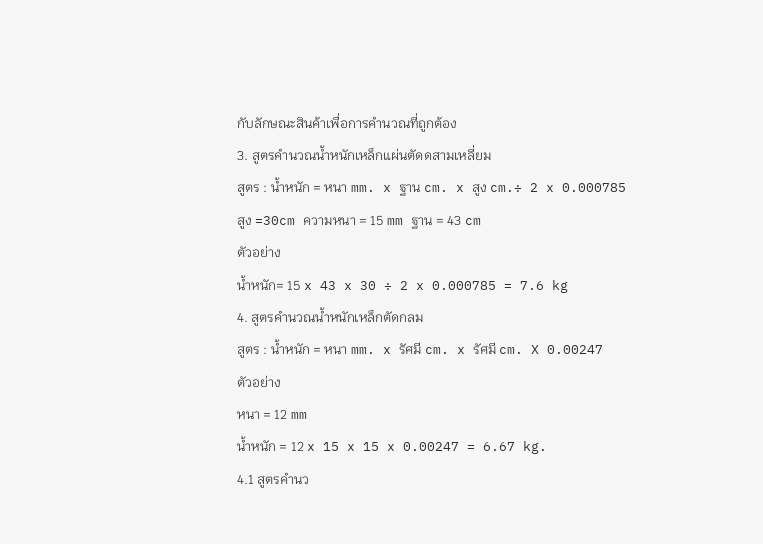กับลักษณะสินค้าเพื่อการคำนวณที่ถูกต้อง
3. สูตรคำนวณน้ำหนักเหล็กแผ่นตัดดสามเหลี่ยม
สูตร : น้ำหนัก = หนา mm. x ฐาน cm. x สูง cm.÷ 2 x 0.000785
สูง =30cm ความหนา = 15 mm ฐาน = 43 cm
ตัวอย่าง
น้ำหนัก= 15 x 43 x 30 ÷ 2 x 0.000785 = 7.6 kg
4. สูตรคำนวณน้ำหนักเหล็กตัดกลม
สูตร : น้ำหนัก = หนา mm. x รัศมี cm. x รัศมี cm. X 0.00247
ตัวอย่าง
หนา = 12 mm
น้ำหนัก = 12 x 15 x 15 x 0.00247 = 6.67 kg.
4.1 สูตรคำนว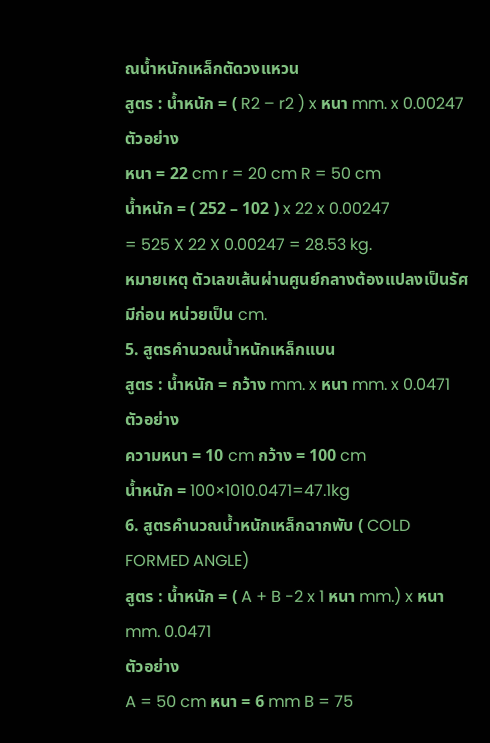ณน้ำหนักเหล็กตัดวงแหวน
สูตร : น้ำหนัก = ( R2 – r2 ) x หนา mm. x 0.00247
ตัวอย่าง
หนา = 22 cm r = 20 cm R = 50 cm
น้ำหนัก = ( 252 – 102 ) x 22 x 0.00247
= 525 X 22 X 0.00247 = 28.53 kg.
หมายเหตุ ตัวเลขเส้นผ่านศูนย์กลางต้องแปลงเป็นรัศมีก่อน หน่วยเป็น cm.
5. สูตรคำนวณน้ำหนักเหล็กแบน
สูตร : น้ำหนัก = กว้าง mm. x หนา mm. x 0.0471
ตัวอย่าง
ความหนา = 10 cm กว้าง = 100 cm
น้ำหนัก = 100×1010.0471=47.1kg
6. สูตรคำนวณน้ำหนักเหล็กฉากพับ ( COLD FORMED ANGLE)
สูตร : น้ำหนัก = ( A + B -2 x 1 หนา mm.) x หนา mm. 0.0471
ตัวอย่าง
A = 50 cm หนา = 6 mm B = 75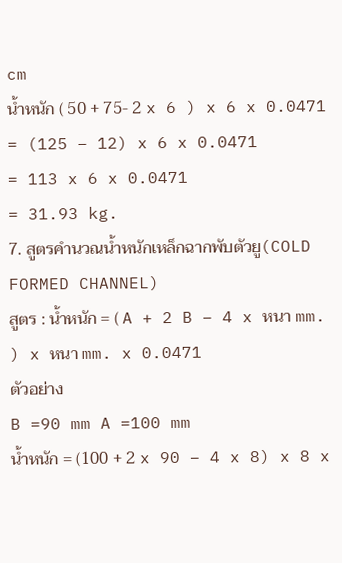cm
น้ำหนัก ( 50 + 75- 2 x 6 ) x 6 x 0.0471
= (125 – 12) x 6 x 0.0471
= 113 x 6 x 0.0471
= 31.93 kg.
7. สูตรคำนวณน้ำหนักเหล็กฉากพับตัวยู(COLD FORMED CHANNEL)
สูตร : น้ำหนัก = ( A + 2 B – 4 x หนา mm. ) x หนา mm. x 0.0471
ตัวอย่าง
B =90 mm A =100 mm
น้ำหนัก = (100 + 2 x 90 – 4 x 8) x 8 x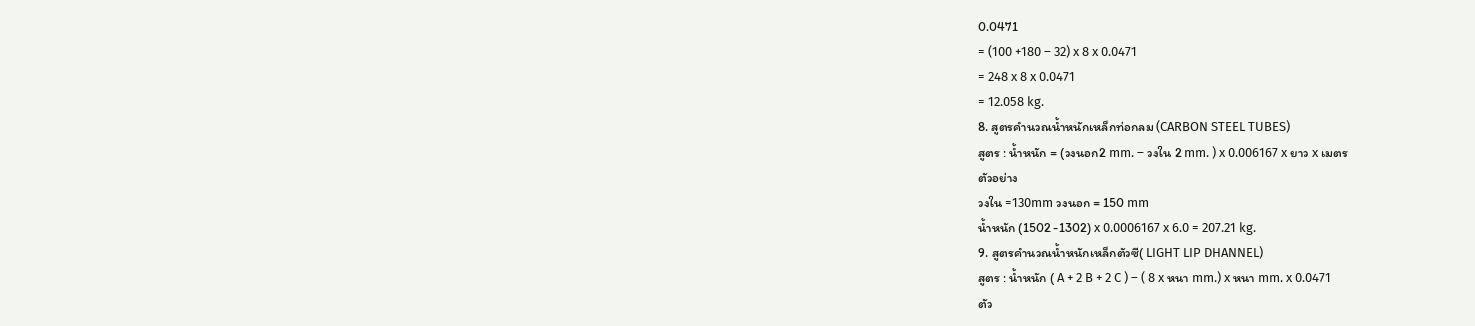0.0471
= (100 +180 – 32) x 8 x 0.0471
= 248 x 8 x 0.0471
= 12.058 kg.
8. สูตรคำนวณน้ำหนักเหล็กท่อกลม (CARBON STEEL TUBES)
สูตร : น้ำหนัก = (วงนอก2 mm. – วงใน 2 mm. ) x 0.006167 x ยาว x เมตร
ตัวอย่าง
วงใน =130mm วงนอก = 150 mm
น้ำหนัก (1502 -1302) x 0.0006167 x 6.0 = 207.21 kg.
9. สูตรคำนวณน้ำหนักเหล็กตัวซี( LIGHT LIP DHANNEL)
สูตร : น้ำหนัก ( A + 2 B + 2 C ) – ( 8 x หนา mm.) x หนา mm. x 0.0471
ตัว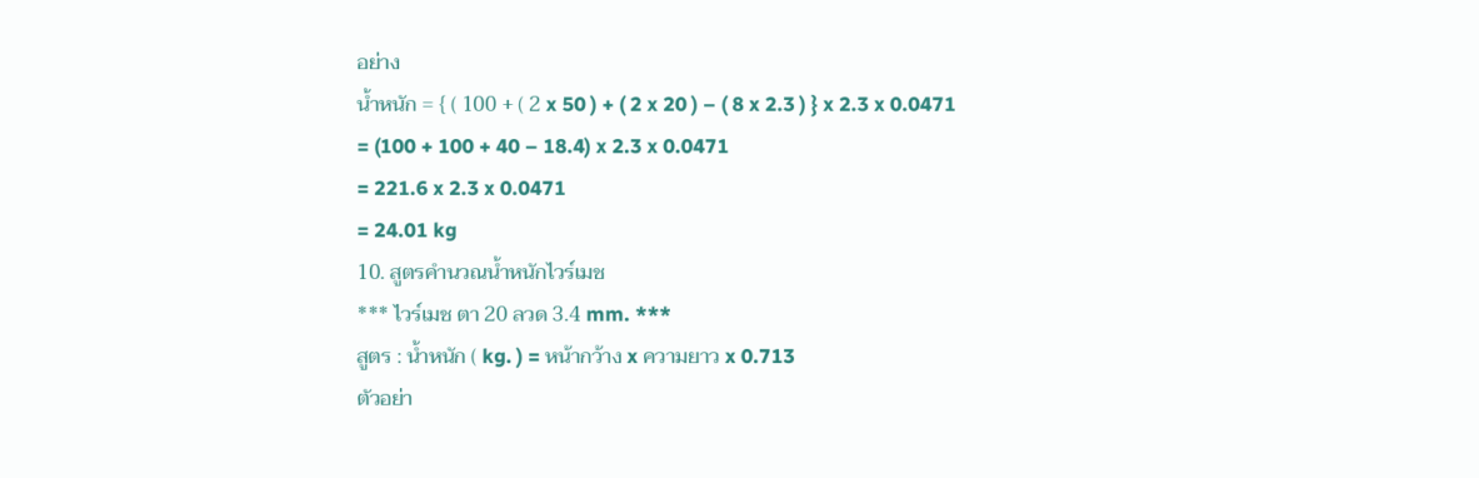อย่าง
น้ำหนัก = { ( 100 + ( 2 x 50 ) + ( 2 x 20 ) – ( 8 x 2.3 ) } x 2.3 x 0.0471
= (100 + 100 + 40 – 18.4) x 2.3 x 0.0471
= 221.6 x 2.3 x 0.0471
= 24.01 kg
10. สูตรคำนวณน้ำหนักไวร์เมช
*** ไวร์เมช ตา 20 ลวด 3.4 mm. ***
สูตร : น้ำหนัก ( kg. ) = หน้ากว้าง x ความยาว x 0.713
ตัวอย่า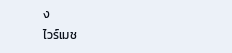ง
ไวร์เมช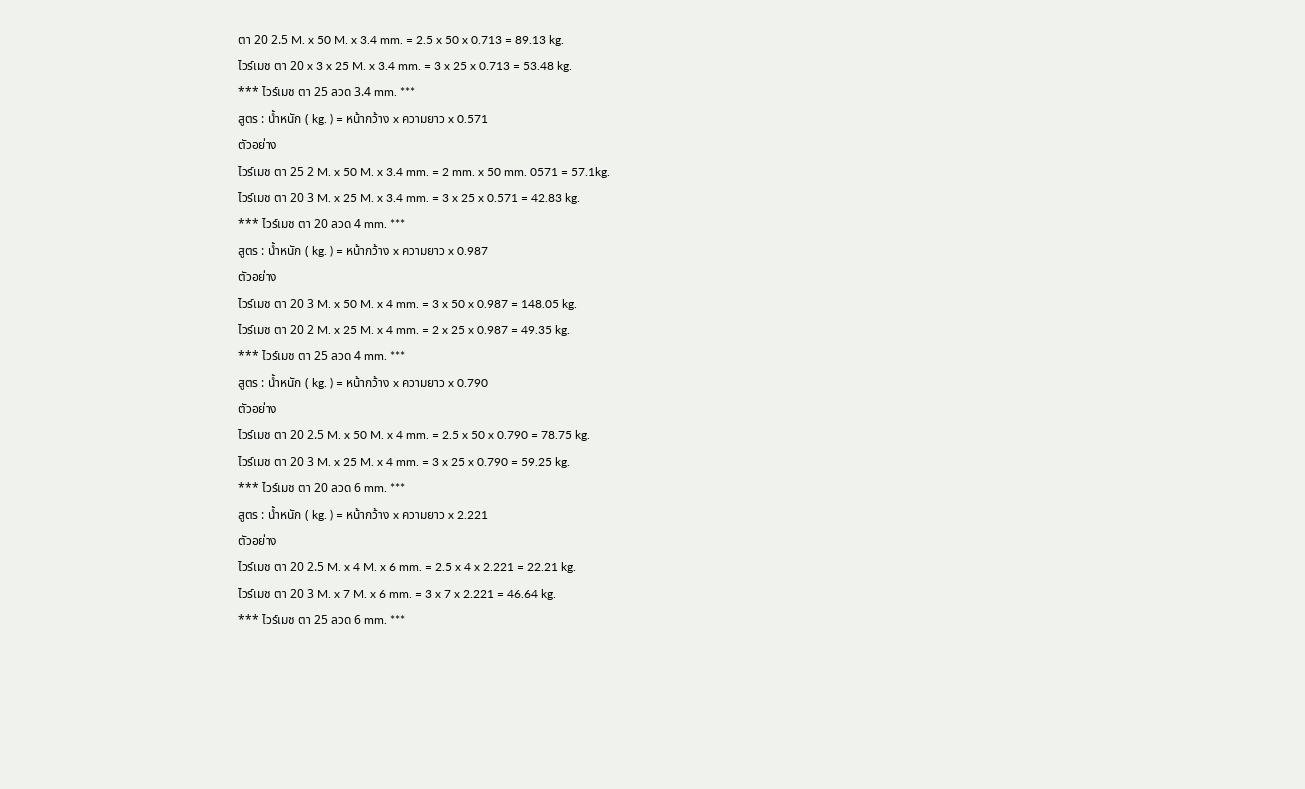ตา 20 2.5 M. x 50 M. x 3.4 mm. = 2.5 x 50 x 0.713 = 89.13 kg.
ไวร์เมช ตา 20 x 3 x 25 M. x 3.4 mm. = 3 x 25 x 0.713 = 53.48 kg.
*** ไวร์เมช ตา 25 ลวด 3.4 mm. ***
สูตร : น้ำหนัก ( kg. ) = หน้ากว้าง x ความยาว x 0.571
ตัวอย่าง
ไวร์เมช ตา 25 2 M. x 50 M. x 3.4 mm. = 2 mm. x 50 mm. 0571 = 57.1kg.
ไวร์เมช ตา 20 3 M. x 25 M. x 3.4 mm. = 3 x 25 x 0.571 = 42.83 kg.
*** ไวร์เมช ตา 20 ลวด 4 mm. ***
สูตร : น้ำหนัก ( kg. ) = หน้ากว้าง x ความยาว x 0.987
ตัวอย่าง
ไวร์เมช ตา 20 3 M. x 50 M. x 4 mm. = 3 x 50 x 0.987 = 148.05 kg.
ไวร์เมช ตา 20 2 M. x 25 M. x 4 mm. = 2 x 25 x 0.987 = 49.35 kg.
*** ไวร์เมช ตา 25 ลวด 4 mm. ***
สูตร : น้ำหนัก ( kg. ) = หน้ากว้าง x ความยาว x 0.790
ตัวอย่าง
ไวร์เมช ตา 20 2.5 M. x 50 M. x 4 mm. = 2.5 x 50 x 0.790 = 78.75 kg.
ไวร์เมช ตา 20 3 M. x 25 M. x 4 mm. = 3 x 25 x 0.790 = 59.25 kg.
*** ไวร์เมช ตา 20 ลวด 6 mm. ***
สูตร : น้ำหนัก ( kg. ) = หน้ากว้าง x ความยาว x 2.221
ตัวอย่าง
ไวร์เมช ตา 20 2.5 M. x 4 M. x 6 mm. = 2.5 x 4 x 2.221 = 22.21 kg.
ไวร์เมช ตา 20 3 M. x 7 M. x 6 mm. = 3 x 7 x 2.221 = 46.64 kg.
*** ไวร์เมช ตา 25 ลวด 6 mm. ***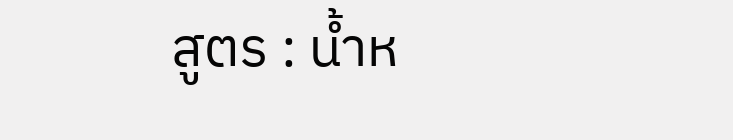สูตร : น้ำห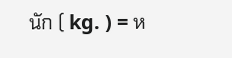นัก ( kg. ) = ห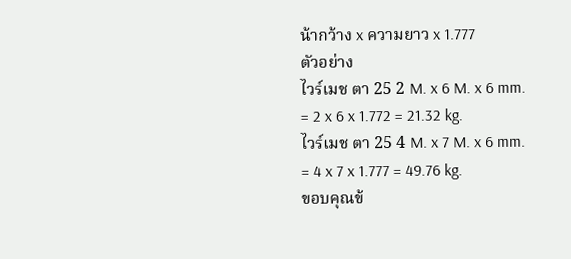น้ากว้าง x ความยาว x 1.777
ตัวอย่าง
ไวร์เมช ตา 25 2 M. x 6 M. x 6 mm. = 2 x 6 x 1.772 = 21.32 kg.
ไวร์เมช ตา 25 4 M. x 7 M. x 6 mm. = 4 x 7 x 1.777 = 49.76 kg.
ขอบคุณข้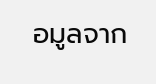อมูลจาก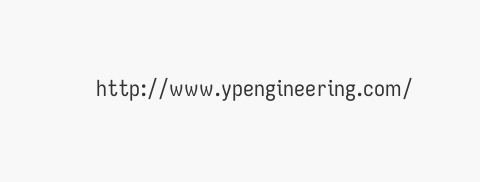http://www.ypengineering.com/